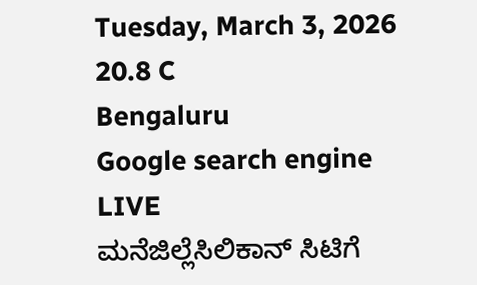Tuesday, March 3, 2026
20.8 C
Bengaluru
Google search engine
LIVE
ಮನೆಜಿಲ್ಲೆಸಿಲಿಕಾನ್ ಸಿಟಿಗೆ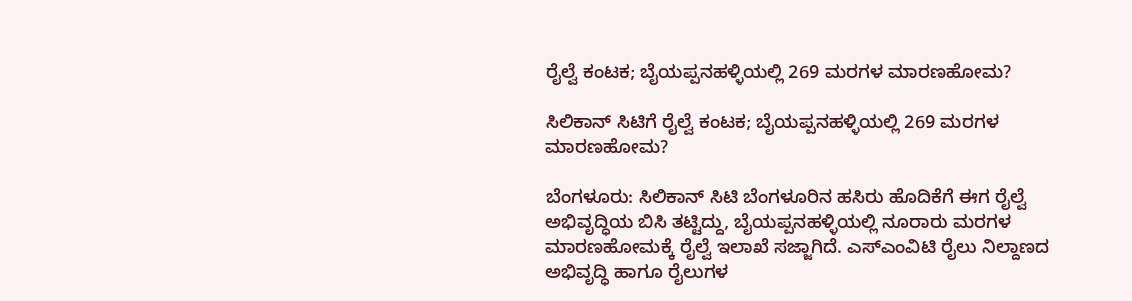ರೈಲ್ವೆ ಕಂಟಕ; ಬೈಯಪ್ಪನಹಳ್ಳಿಯಲ್ಲಿ 269 ಮರಗಳ ಮಾರಣಹೋಮ?

ಸಿಲಿಕಾನ್ ಸಿಟಿಗೆ ರೈಲ್ವೆ ಕಂಟಕ; ಬೈಯಪ್ಪನಹಳ್ಳಿಯಲ್ಲಿ 269 ಮರಗಳ ಮಾರಣಹೋಮ?

ಬೆಂಗಳೂರು: ಸಿಲಿಕಾನ್ ಸಿಟಿ ಬೆಂಗಳೂರಿನ ಹಸಿರು ಹೊದಿಕೆಗೆ ಈಗ ರೈಲ್ವೆ ಅಭಿವೃದ್ಧಿಯ ಬಿಸಿ ತಟ್ಟಿದ್ದು, ಬೈಯಪ್ಪನಹಳ್ಳಿಯಲ್ಲಿ ನೂರಾರು ಮರಗಳ ಮಾರಣಹೋಮಕ್ಕೆ ರೈಲ್ವೆ ಇಲಾಖೆ ಸಜ್ಜಾಗಿದೆ. ಎಸ್‌ಎಂವಿಟಿ ರೈಲು ನಿಲ್ದಾಣದ ಅಭಿವೃದ್ಧಿ ಹಾಗೂ ರೈಲುಗಳ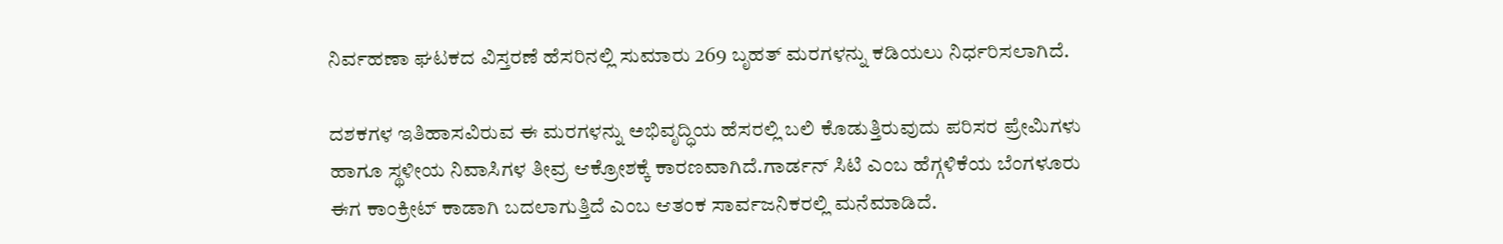ನಿರ್ವಹಣಾ ಘಟಕದ ವಿಸ್ತರಣೆ ಹೆಸರಿನಲ್ಲಿ ಸುಮಾರು 269 ಬೃಹತ್ ಮರಗಳನ್ನು ಕಡಿಯಲು ನಿರ್ಧರಿಸಲಾಗಿದೆ.

ದಶಕಗಳ ಇತಿಹಾಸವಿರುವ ಈ ಮರಗಳನ್ನು ಅಭಿವೃದ್ಧಿಯ ಹೆಸರಲ್ಲಿ ಬಲಿ ಕೊಡುತ್ತಿರುವುದು ಪರಿಸರ ಪ್ರೇಮಿಗಳು ಹಾಗೂ ಸ್ಥಳೀಯ ನಿವಾಸಿಗಳ ತೀವ್ರ ಆಕ್ರೋಶಕ್ಕೆ ಕಾರಣವಾಗಿದೆ.ಗಾರ್ಡನ್ ಸಿಟಿ ಎಂಬ ಹೆಗ್ಗಳಿಕೆಯ ಬೆಂಗಳೂರು ಈಗ ಕಾಂಕ್ರೀಟ್ ಕಾಡಾಗಿ ಬದಲಾಗುತ್ತಿದೆ ಎಂಬ ಆತಂಕ ಸಾರ್ವಜನಿಕರಲ್ಲಿ ಮನೆಮಾಡಿದೆ.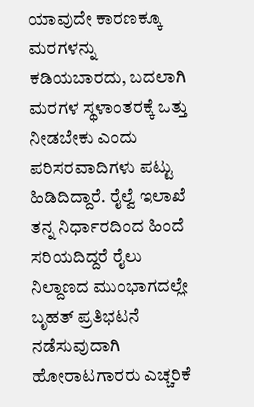ಯಾವುದೇ ಕಾರಣಕ್ಕೂ ಮರಗಳನ್ನು ಕಡಿಯಬಾರದು, ಬದಲಾಗಿ ಮರಗಳ ಸ್ಥಳಾಂತರಕ್ಕೆ ಒತ್ತು ನೀಡಬೇಕು ಎಂದು ಪರಿಸರವಾದಿಗಳು ಪಟ್ಟು ಹಿಡಿದಿದ್ದಾರೆ. ರೈಲ್ವೆ ಇಲಾಖೆ ತನ್ನ ನಿರ್ಧಾರದಿಂದ ಹಿಂದೆ ಸರಿಯದಿದ್ದರೆ ರೈಲು ನಿಲ್ದಾಣದ ಮುಂಭಾಗದಲ್ಲೇ ಬೃಹತ್ ಪ್ರತಿಭಟನೆ ನಡೆಸುವುದಾಗಿ ಹೋರಾಟಗಾರರು ಎಚ್ಚರಿಕೆ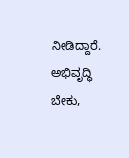ನೀಡಿದ್ದಾರೆ. ಅಭಿವೃದ್ಧಿ ಬೇಕು,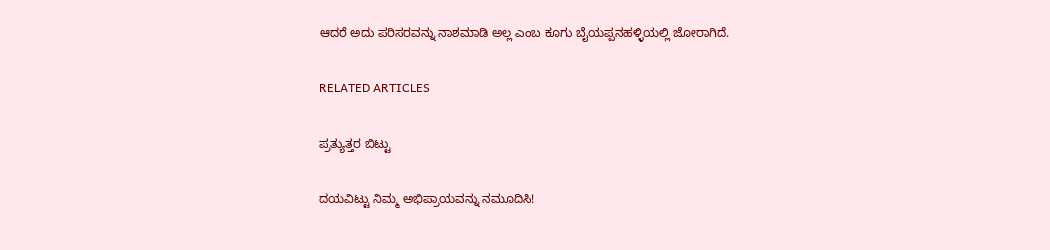ಆದರೆ ಅದು ಪರಿಸರವನ್ನು ನಾಶಮಾಡಿ ಅಲ್ಲ ಎಂಬ ಕೂಗು ಬೈಯಪ್ಪನಹಳ್ಳಿಯಲ್ಲಿ ಜೋರಾಗಿದೆ.

RELATED ARTICLES

ಪ್ರತ್ಯುತ್ತರ ಬಿಟ್ಟು

ದಯವಿಟ್ಟು ನಿಮ್ಮ ಅಭಿಪ್ರಾಯವನ್ನು ನಮೂದಿಸಿ!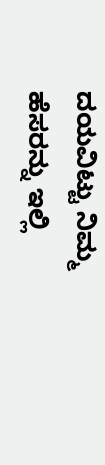ದಯವಿಟ್ಟು ನಿಮ್ಮ ಹೆಸರನ್ನು ಇಲ್ಲಿ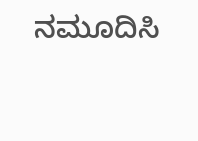ನಮೂದಿಸಿ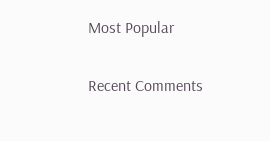Most Popular

Recent Comments